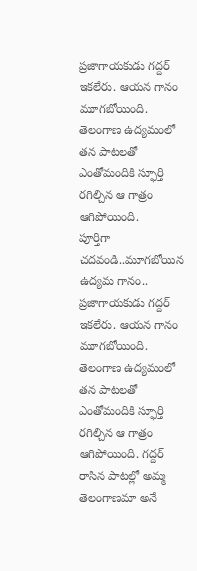ప్రజాగాయకుడు గద్దర్ ఇకలేరు. ఆయన గానం మూగబోయింది. తెలంగాణ ఉద్యమంలో తన పాటలతో ఎంతోమందికి స్ఫూర్తి రగిల్చిన ఆ గాత్రం ఆగిపోయింది.
పూర్తిగా చదవండి..మూగబోయిన ఉద్యమ గానం..
ప్రజాగాయకుడు గద్దర్ ఇకలేరు. ఆయన గానం మూగబోయింది. తెలంగాణ ఉద్యమంలో తన పాటలతో ఎంతోమందికి స్ఫూర్తి రగిల్చిన ఆ గాత్రం ఆగిపోయింది. గద్దర్ రాసిన పాటల్లో అమ్మ తెలంగాణమా అనే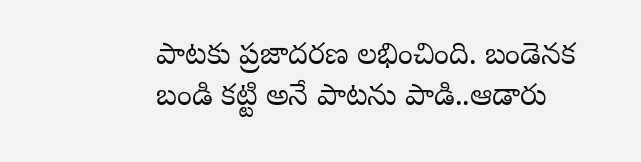పాటకు ప్రజాదరణ లభించింది. బండెనక బండి కట్టి అనే పాటను పాడి..ఆడారు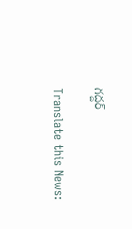గద్దర్

Translate this News: